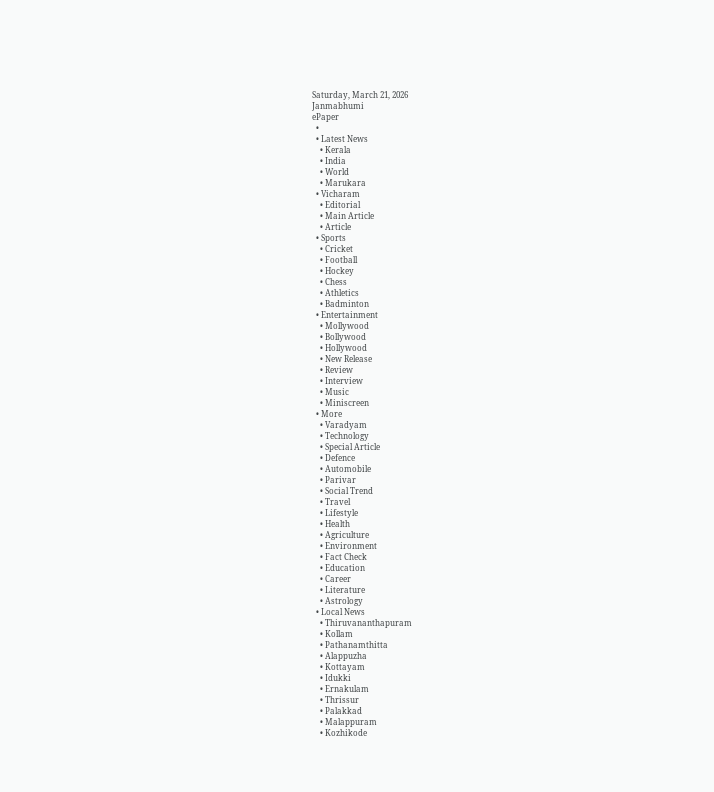Saturday, March 21, 2026
Janmabhumi
ePaper
  •
  • Latest News
    • Kerala
    • India
    • World
    • Marukara
  • Vicharam
    • Editorial
    • Main Article
    • Article
  • Sports
    • Cricket
    • Football
    • Hockey
    • Chess
    • Athletics
    • Badminton
  • Entertainment
    • Mollywood
    • Bollywood
    • Hollywood
    • New Release
    • Review
    • Interview
    • Music
    • Miniscreen
  • More
    • Varadyam
    • Technology
    • Special Article
    • Defence
    • Automobile
    • Parivar
    • Social Trend
    • Travel
    • Lifestyle
    • Health
    • Agriculture
    • Environment
    • Fact Check
    • Education
    • Career
    • Literature
    • Astrology
  • Local News
    • Thiruvananthapuram
    • Kollam
    • Pathanamthitta
    • Alappuzha
    • Kottayam
    • Idukki
    • Ernakulam
    • Thrissur
    • Palakkad
    • Malappuram
    • Kozhikode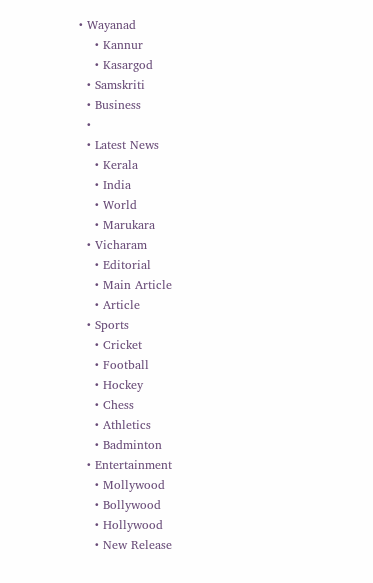• Wayanad
    • Kannur
    • Kasargod
  • Samskriti
  • Business
  •
  • Latest News
    • Kerala
    • India
    • World
    • Marukara
  • Vicharam
    • Editorial
    • Main Article
    • Article
  • Sports
    • Cricket
    • Football
    • Hockey
    • Chess
    • Athletics
    • Badminton
  • Entertainment
    • Mollywood
    • Bollywood
    • Hollywood
    • New Release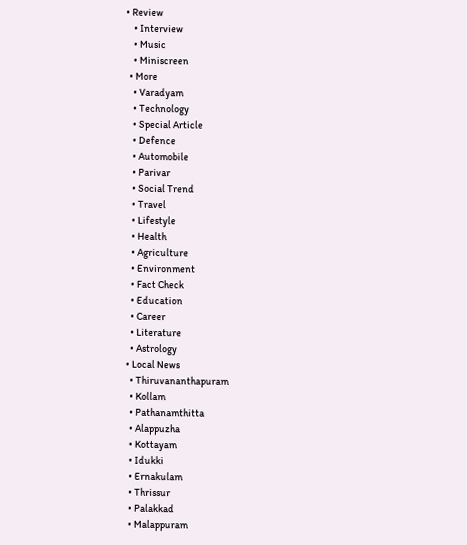• Review
    • Interview
    • Music
    • Miniscreen
  • More
    • Varadyam
    • Technology
    • Special Article
    • Defence
    • Automobile
    • Parivar
    • Social Trend
    • Travel
    • Lifestyle
    • Health
    • Agriculture
    • Environment
    • Fact Check
    • Education
    • Career
    • Literature
    • Astrology
  • Local News
    • Thiruvananthapuram
    • Kollam
    • Pathanamthitta
    • Alappuzha
    • Kottayam
    • Idukki
    • Ernakulam
    • Thrissur
    • Palakkad
    • Malappuram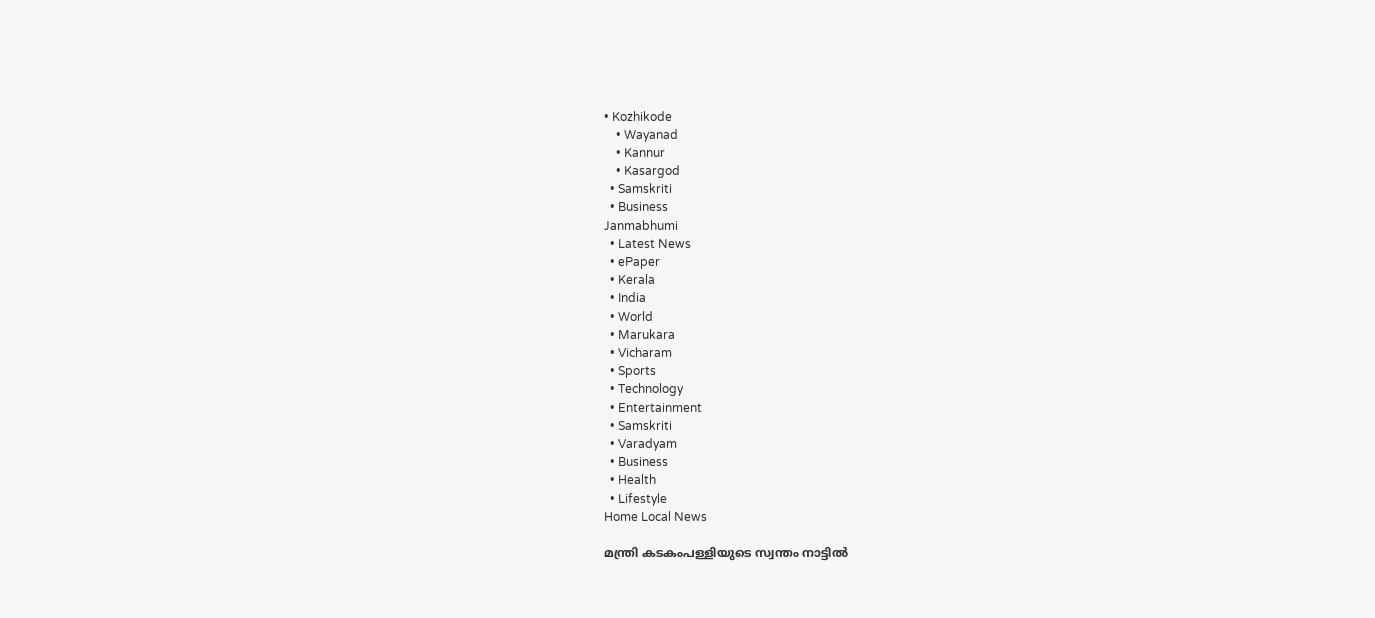• Kozhikode
    • Wayanad
    • Kannur
    • Kasargod
  • Samskriti
  • Business
Janmabhumi
  • Latest News
  • ePaper
  • Kerala
  • India
  • World
  • Marukara
  • Vicharam
  • Sports
  • Technology
  • Entertainment
  • Samskriti
  • Varadyam
  • Business
  • Health
  • Lifestyle
Home Local News

മന്ത്രി കടകം‌പള്ളിയുടെ സ്വന്തം നാട്ടില്‍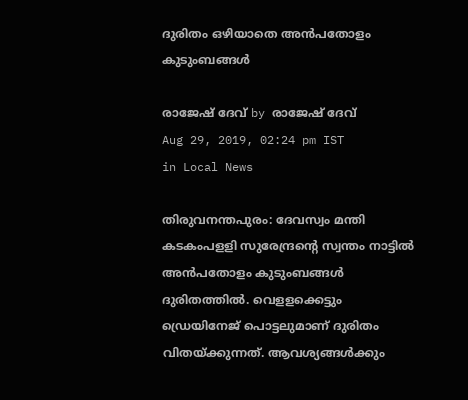ദുരിതം ഒഴിയാതെ അന്‍പതോളം കുടുംബങ്ങള്‍

രാജേഷ് ദേവ്‌ by രാജേഷ് ദേവ്‌
Aug 29, 2019, 02:24 pm IST
in Local News

തിരുവനന്തപുരം: ദേവസ്വം മന്തി കടകംപളളി സുരേന്ദ്രന്റെ സ്വന്തം നാട്ടില്‍ അന്‍പതോളം കുടുംബങ്ങള്‍ ദുരിതത്തില്‍. വെളളക്കെട്ടും ഡ്രെയിനേജ് പൊട്ടലുമാണ് ദുരിതം വിതയ്‌ക്കുന്നത്. ആവശ്യങ്ങള്‍ക്കും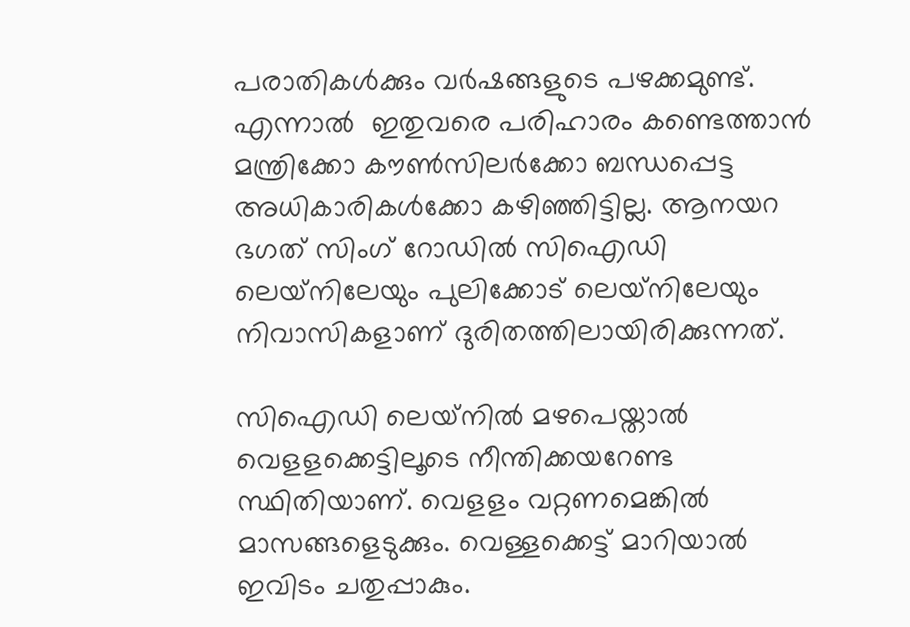പരാതികള്‍ക്കും വര്‍ഷങ്ങളുടെ പഴക്കമുണ്ട്. എന്നാല്‍  ഇതുവരെ പരിഹാരം കണ്ടെത്താന്‍  മന്ത്രിക്കോ കൗണ്‍സിലര്‍ക്കോ ബന്ധപ്പെട്ട അധികാരികള്‍ക്കോ കഴിഞ്ഞിട്ടില്ല. ആനയറ ഭഗത് സിംഗ് റോഡില്‍ സിഐഡി ലെയ്‌നിലേയും പുലിക്കോട് ലെയ്‌നിലേയും നിവാസികളാണ് ദുരിതത്തിലായിരിക്കുന്നത്.

സിഐഡി ലെയ്‌നില്‍ മഴപെയ്താല്‍ വെളളക്കെട്ടിലൂടെ നീന്തിക്കയറേണ്ട സ്ഥിതിയാണ്. വെളളം വറ്റണമെങ്കില്‍ മാസങ്ങളെടുക്കും. വെള്ളക്കെട്ട് മാറിയാല്‍ ഇവിടം ചതുപ്പാകും.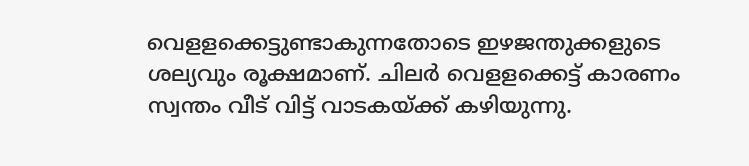വെളളക്കെട്ടുണ്ടാകുന്നതോടെ ഇഴജന്തുക്കളുടെ ശല്യവും രൂക്ഷമാണ്. ചിലര്‍ വെളളക്കെട്ട് കാരണം സ്വന്തം വീട് വിട്ട് വാടകയ്‌ക്ക് കഴിയുന്നു.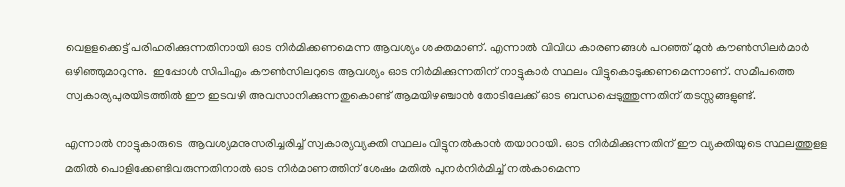വെളളക്കെട്ട് പരിഹരിക്കുന്നതിനായി ഓട നിര്‍മിക്കണമെന്ന ആവശ്യം ശക്തമാണ്. എന്നാല്‍ വിവിധ കാരണങ്ങള്‍ പറഞ്ഞ് മുന്‍ കൗണ്‍സിലര്‍മാര്‍ ഒഴിഞ്ഞുമാറുന്നു.  ഇപ്പോള്‍ സിപിഎം കൗണ്‍സിലറുടെ ആവശ്യം ഓട നിര്‍മിക്കുന്നതിന് നാട്ടുകാര്‍ സ്ഥലം വിട്ടുകൊടുക്കണമെന്നാണ്. സമീപത്തെ സ്വകാര്യപുരയിടത്തില്‍ ഈ ഇടവഴി അവസാനിക്കുന്നതുകൊണ്ട് ആമയിഴഞ്ചാന്‍ തോടിലേക്ക് ഓട ബന്ധപ്പെടുത്തുന്നതിന് തടസ്സങ്ങളുണ്ട്.

എന്നാല്‍ നാട്ടുകാരുടെ  ആവശ്യമനുസരിച്ചരിച്ച് സ്വകാര്യവ്യക്തി സ്ഥലം വിട്ടുനല്‍കാന്‍ തയാറായി. ഓട നിര്‍മിക്കുന്നതിന് ഈ വ്യക്തിയുടെ സ്ഥലത്തുളള മതില്‍ പൊളിക്കേണ്ടിവരുന്നതിനാല്‍ ഓട നിര്‍മാണത്തിന് ശേഷം മതില്‍ പുനര്‍നിര്‍മിച്ച് നല്‍കാമെന്ന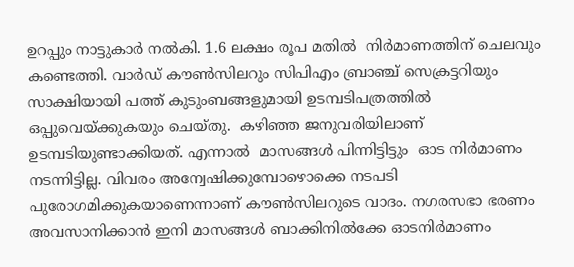ഉറപ്പും നാട്ടുകാര്‍ നല്‍കി. 1.6 ലക്ഷം രൂപ മതില്‍  നിര്‍മാണത്തിന് ചെലവും കണ്ടെത്തി. വാര്‍ഡ് കൗണ്‍സിലറും സിപിഎം ബ്രാഞ്ച് സെക്രട്ടറിയും സാക്ഷിയായി പത്ത് കുടുംബങ്ങളുമായി ഉടമ്പടിപത്രത്തില്‍ ഒപ്പുവെയ്‌ക്കുകയും ചെയ്തു.  കഴിഞ്ഞ ജനുവരിയിലാണ് ഉടമ്പടിയുണ്ടാക്കിയത്. എന്നാല്‍  മാസങ്ങള്‍ പിന്നിട്ടിട്ടും  ഓട നിര്‍മാണം നടന്നിട്ടില്ല. വിവരം അന്വേഷിക്കുമ്പോഴൊക്കെ നടപടി പുരോഗമിക്കുകയാണെന്നാണ് കൗണ്‍സിലറുടെ വാദം. നഗരസഭാ ഭരണം അവസാനിക്കാന്‍ ഇനി മാസങ്ങള്‍ ബാക്കിനില്‍ക്കേ ഓടനിര്‍മാണം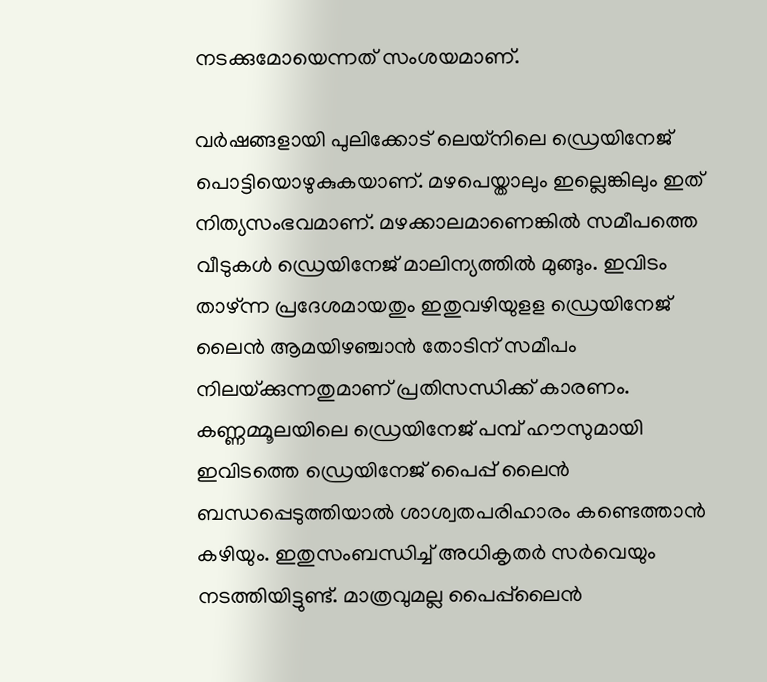നടക്കുമോയെന്നത് സംശയമാണ്.

വര്‍ഷങ്ങളായി പുലിക്കോട് ലെയ്‌നിലെ ഡ്രെയിനേജ് പൊട്ടിയൊഴുകുകയാണ്. മഴപെയ്താലും ഇല്ലെങ്കിലും ഇത് നിത്യസംഭവമാണ്. മഴക്കാലമാണെങ്കില്‍ സമീപത്തെ വീടുകള്‍ ഡ്രെയിനേജ് മാലിന്യത്തില്‍ മുങ്ങും. ഇവിടം താഴ്ന്ന പ്രദേശമായതും ഇതുവഴിയുളള ഡ്രെയിനേജ് ലൈന്‍ ആമയിഴഞ്ചാന്‍ തോടിന് സമീപം നിലയ്‌ക്കുന്നതുമാണ് പ്രതിസന്ധിക്ക് കാരണം. കണ്ണമ്മൂലയിലെ ഡ്രെയിനേജ് പമ്പ് ഹൗസുമായി ഇവിടത്തെ ഡ്രെയിനേജ് പൈപ്പ് ലൈന്‍ ബന്ധപ്പെടുത്തിയാല്‍ ശാശ്വതപരിഹാരം കണ്ടെത്താന്‍ കഴിയും. ഇതുസംബന്ധിച്ച് അധികൃതര്‍ സര്‍വെയും നടത്തിയിട്ടുണ്ട്. മാത്രവുമല്ല പൈപ്പ്‌ലൈന്‍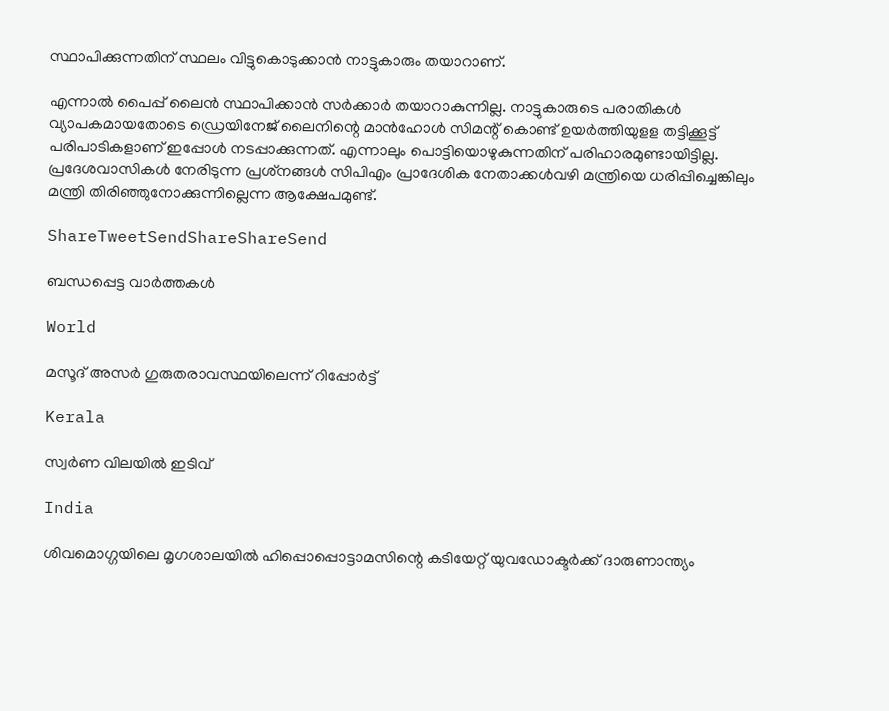സ്ഥാപിക്കുന്നതിന് സ്ഥലം വിട്ടുകൊടുക്കാന്‍ നാട്ടുകാരും തയാറാണ്.

എന്നാല്‍ പൈപ്പ് ലൈന്‍ സ്ഥാപിക്കാന്‍ സര്‍ക്കാര്‍ തയാറാകുന്നില്ല. നാട്ടുകാരുടെ പരാതികള്‍ വ്യാപകമായതോടെ ഡ്രെയിനേജ് ലൈനിന്റെ മാന്‍ഹോള്‍ സിമന്റ് കൊണ്ട് ഉയര്‍ത്തിയുളള തട്ടിക്കൂട്ട് പരിപാടികളാണ് ഇപ്പോള്‍ നടപ്പാക്കുന്നത്. എന്നാലും പൊട്ടിയൊഴുകുന്നതിന് പരിഹാരമുണ്ടായിട്ടില്ല. പ്രദേശവാസികള്‍ നേരിടുന്ന പ്രശ്‌നങ്ങള്‍ സിപിഎം പ്രാദേശിക നേതാക്കള്‍വഴി മന്ത്രിയെ ധരിപ്പിച്ചെങ്കിലും മന്ത്രി തിരിഞ്ഞുനോക്കുന്നില്ലെന്ന ആക്ഷേപമുണ്ട്.

ShareTweetSendShareShareSend

ബന്ധപ്പെട്ട വാര്‍ത്തകള്‍

World

മസൂദ് അസര്‍ ഗുരുതരാവസ്ഥയിലെന്ന് റിപ്പോര്‍ട്ട്

Kerala

സ്വർണ വിലയിൽ ഇടിവ്

India

ശിവമൊഗ്ഗയിലെ മൃഗശാലയിൽ ഹിപ്പൊപ്പൊട്ടാമസിന്റെ കടിയേറ്റ് യുവഡോക്ടർക്ക് ദാരുണാന്ത‍്യം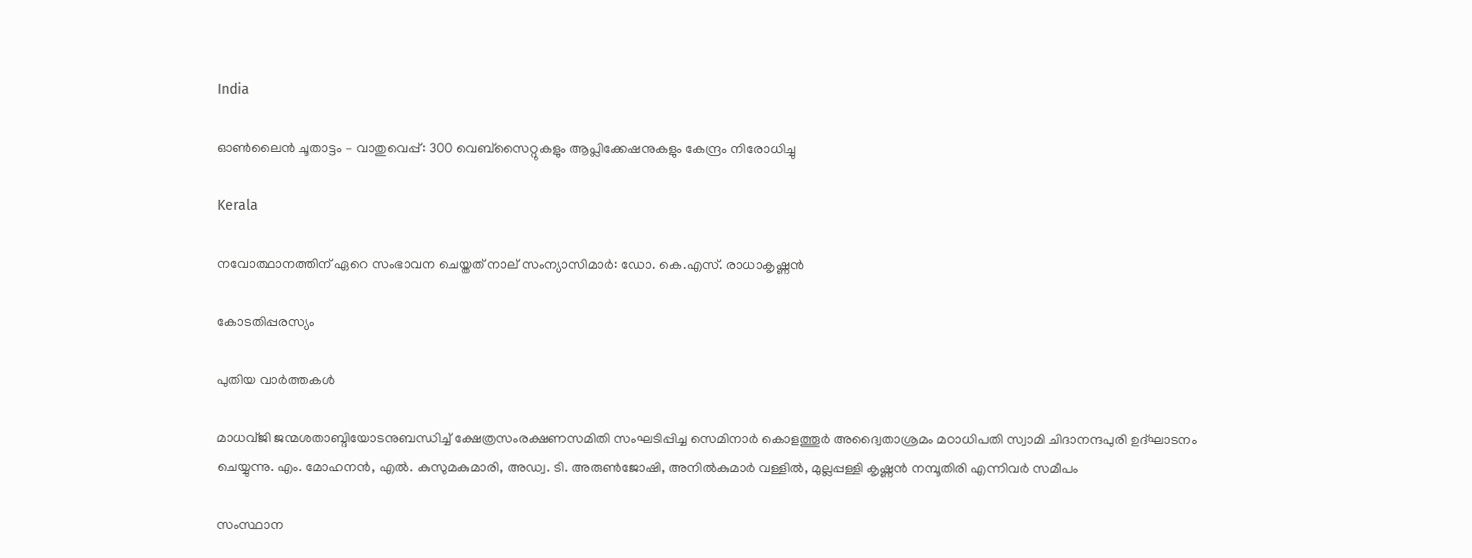India

ഓണ്‍ലൈന്‍ ചൂതാട്ടം – വാതുവെപ്പ്: 300 വെബ്സൈറ്റുകളും ആപ്ലിക്കേഷനുകളും കേന്ദ്രം നിരോധിച്ചു

Kerala

നവോത്ഥാനത്തിന് ഏറെ സംഭാവന ചെയ്തത് നാല് സംന്യാസിമാര്‍: ഡോ. കെ.എസ്. രാധാകൃഷ്ണന്‍

കോടതിപ്പരസ്യം

പുതിയ വാര്‍ത്തകള്‍

മാധവ്ജി ജന്മശതാബ്ദിയോടനുബന്ധിച്ച് ക്ഷേത്രസംരക്ഷണസമിതി സംഘടിപ്പിച്ച സെമിനാര്‍ കൊളത്തൂര്‍ അദ്വൈതാശ്രമം മഠാധിപതി സ്വാമി ചിദാനന്ദപുരി ഉദ്ഘാടനം ചെയ്യുന്നു. എം. മോഹനന്‍, എല്‍. കുസുമകുമാരി, അഡ്വ. ടി. അരുണ്‍ജോഷി, അനില്‍കുമാര്‍ വള്ളില്‍, മുല്ലപ്പള്ളി കൃഷ്ണന്‍ നമ്പൂതിരി എന്നിവര്‍ സമീപം

സംസ്ഥാന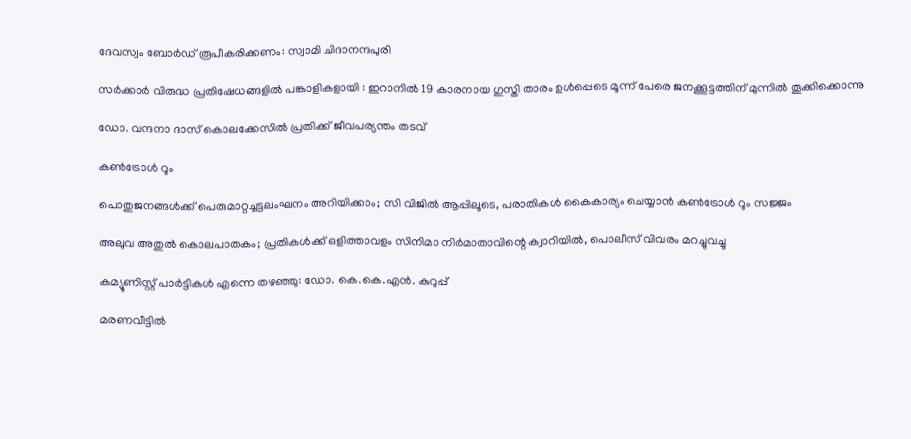ദേവസ്വം ബോര്‍ഡ് രൂപീകരിക്കണം: സ്വാമി ചിദാനന്ദപുരി

സർക്കാർ വിരുദ്ധ പ്രതിഷേധങ്ങളിൽ പങ്കാളികളായി : ഇറാനിൽ 19 കാരനായ ഗുസ്തി താരം ഉൾപ്പെടെ മൂന്ന് പേരെ ജനക്കൂട്ടത്തിന് മുന്നിൽ തൂക്കിക്കൊന്നു

ഡോ. വന്ദനാ ദാസ് കൊലക്കേസിൽ പ്രതിക്ക് ജീവപര്യന്തം തടവ്

കൺട്രോൾ റൂം

പൊതുജനങ്ങള്‍ക്ക് പെരുമാറ്റച്ചട്ടലംഘനം അറിയിക്കാം; സി വിജില്‍ ആപ്പിലൂടെ, പരാതികള്‍ കൈകാര്യം ചെയ്യാൻ കൺട്രോൾ റൂം സജ്ജം

അലുവ അതുല്‍ കൊലപാതകം; പ്രതികള്‍ക്ക് ഒളിത്താവളം സിനിമാ നിര്‍മാതാവിന്റെ ക്വാറിയില്‍, പൊലീസ് വിവരം മറച്ചുവച്ചു

കമ്യൂണിസ്റ്റ് പാര്‍ട്ടികള്‍ എന്നെ തഴഞ്ഞു: ഡോ. കെ.കെ.എന്‍. കുറുപ്പ്

മരണവീട്ടില്‍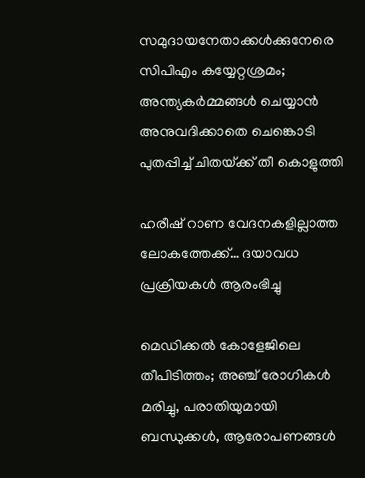സമുദായനേതാക്കള്‍ക്കുനേരെ സിപിഎം കയ്യേറ്റശ്രമം; അന്ത്യകർമ്മങ്ങൾ ചെയ്യാൻ അനുവദിക്കാതെ ചെങ്കൊടി പുതപ്പിച്ച് ചിതയ്‌ക്ക് തീ കൊളുത്തി

ഹരീഷ് റാണ വേദനകളില്ലാത്ത ലോകത്തേക്ക്… ദയാവധ പ്രക്രിയകള്‍ ആരംഭിച്ചു

മെഡിക്കൽ കോളേജിലെ തീപിടിത്തം; അഞ്ച് രോഗികൾ മരിച്ചു, പരാതിയുമായി ബന്ധുക്കൾ, ആരോപണങ്ങൾ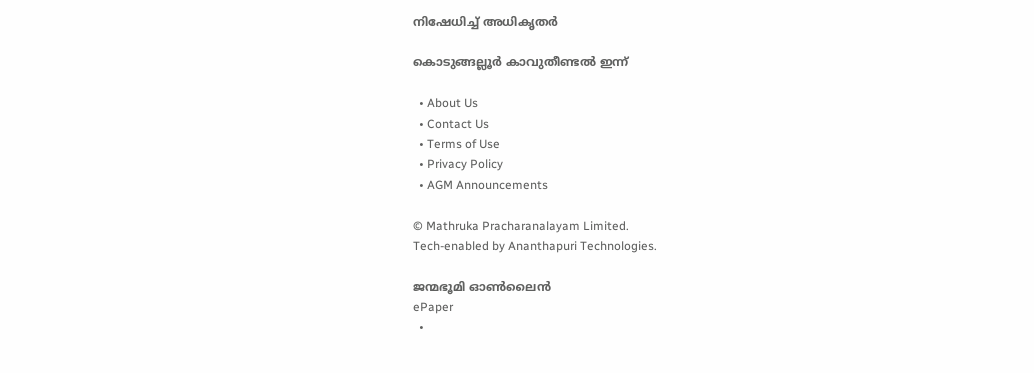നിഷേധിച്ച് അധികൃതർ

കൊടുങ്ങല്ലൂര്‍ കാവുതീണ്ടല്‍ ഇന്ന്

  • About Us
  • Contact Us
  • Terms of Use
  • Privacy Policy
  • AGM Announcements

© Mathruka Pracharanalayam Limited.
Tech-enabled by Ananthapuri Technologies.

ജന്മഭൂമി ഓണ്‍ലൈന്‍
ePaper
  •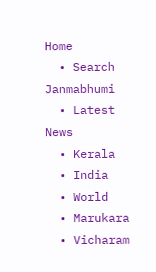Home
  • Search Janmabhumi
  • Latest News
  • Kerala
  • India
  • World
  • Marukara
  • Vicharam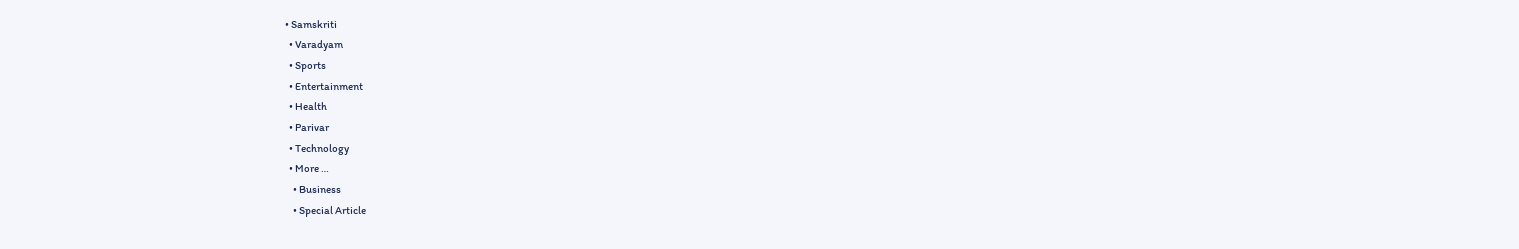• Samskriti
  • Varadyam
  • Sports
  • Entertainment
  • Health
  • Parivar
  • Technology
  • More …
    • Business
    • Special Article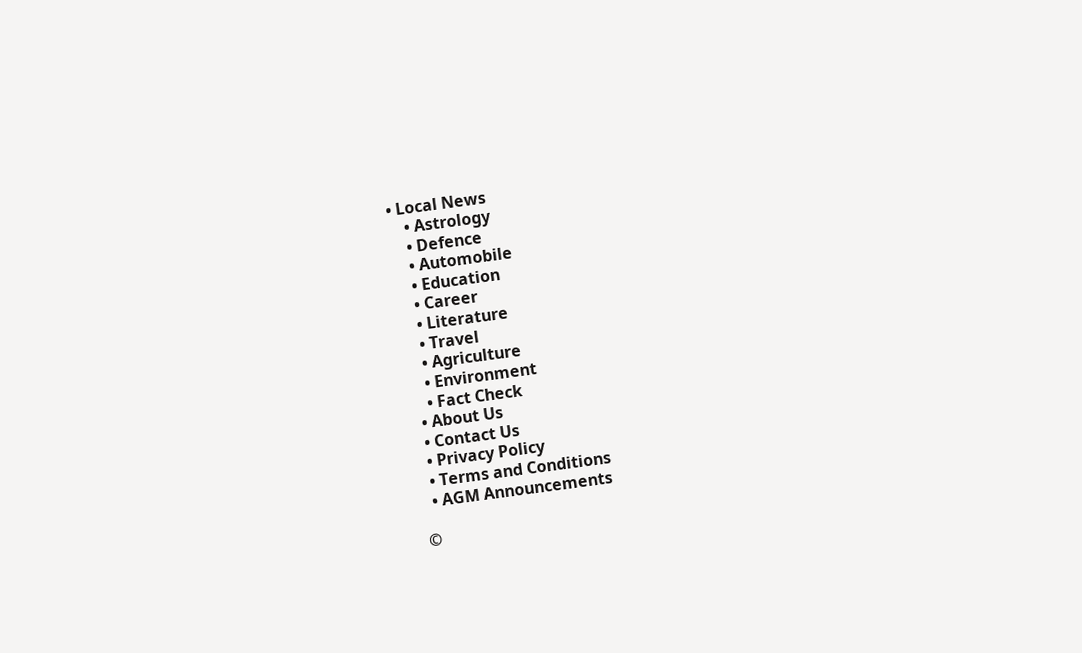• Local News
    • Astrology
    • Defence
    • Automobile
    • Education
    • Career
    • Literature
    • Travel
    • Agriculture
    • Environment
    • Fact Check
  • About Us
  • Contact Us
  • Privacy Policy
  • Terms and Conditions
  • AGM Announcements

©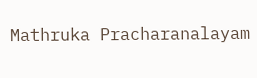Mathruka Pracharanalayam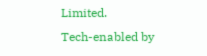Limited.
Tech-enabled by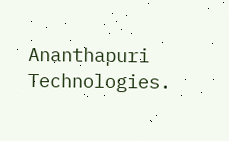Ananthapuri Technologies.